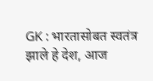GK : भारतासोबत स्वतंत्र झाले हे देश, आज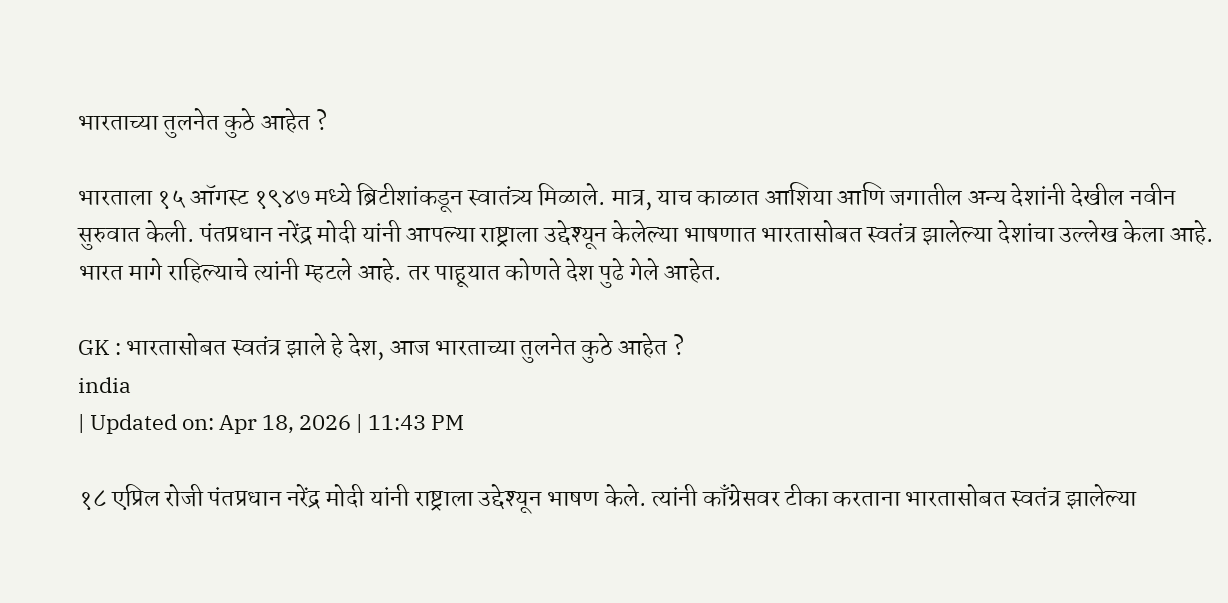भारताच्या तुलनेत कुठे आहेत ?

भारताला १५ ऑगस्ट १९४७ मध्ये ब्रिटीशांकडून स्वातंत्र्य मिळाले. मात्र, याच काळात आशिया आणि जगातील अन्य देशांनी देखील नवीन सुरुवात केली. पंतप्रधान नरेंद्र मोदी यांनी आपल्या राष्ट्राला उद्देश्यून केलेल्या भाषणात भारतासोबत स्वतंत्र झालेल्या देशांचा उल्लेख केला आहे. भारत मागे राहिल्याचे त्यांनी म्हटले आहे. तर पाहूयात कोणते देश पुढे गेले आहेत.

GK : भारतासोबत स्वतंत्र झाले हे देश, आज भारताच्या तुलनेत कुठे आहेत ?
india
| Updated on: Apr 18, 2026 | 11:43 PM

१८ एप्रिल रोजी पंतप्रधान नरेंद्र मोदी यांनी राष्ट्राला उद्देश्यून भाषण केले. त्यांनी काँग्रेसवर टीका करताना भारतासोबत स्वतंत्र झालेल्या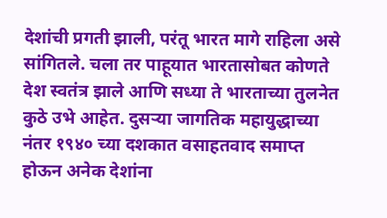देशांची प्रगती झाली, परंतू भारत मागे राहिला असे सांगितले. चला तर पाहूयात भारतासोबत कोणते देश स्वतंत्र झाले आणि सध्या ते भारताच्या तुलनेत कुठे उभे आहेत. दुसऱ्या जागतिक महायुद्धाच्या नंतर १९४० च्या दशकात वसाहतवाद समाप्त होऊन अनेक देशांना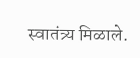स्वातंत्र्य मिळाले.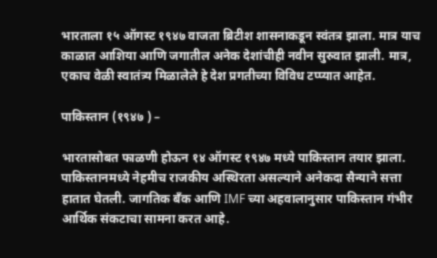भारताला १५ ऑगस्ट १९४७ वाजता ब्रिटीश शासनाकडून स्वंतत्र झाला. मात्र याच काळात आशिया आणि जगातील अनेक देशांचीही नवीन सुरुवात झाली. मात्र, एकाच वेळी स्वातंत्र्य मिळालेले हे देश प्रगतीच्या विविध टप्प्यात आहेत.

पाकिस्तान (१९४७ ) –

भारतासोबत फाळणी होऊन १४ ऑगस्ट १९४७ मध्ये पाकिस्तान तयार झाला. पाकिस्तानमध्ये नेहमीच राजकीय अस्थिरता असल्याने अनेकदा सैन्याने सत्ता हातात घेतली. जागतिक बँक आणि IMF च्या अहवालानुसार पाकिस्तान गंभीर आर्थिक संकटाचा सामना करत आहे.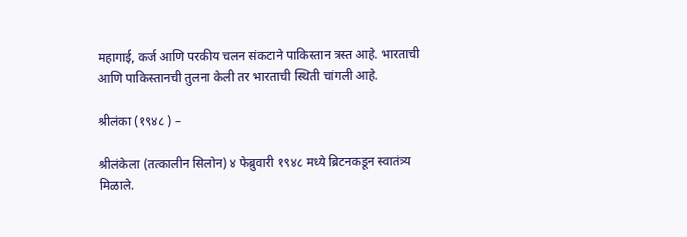महागाई, कर्ज आणि परकीय चलन संकटाने पाकिस्तान त्रस्त आहे. भारताची आणि पाकिस्तानची तुलना केली तर भारताची स्थिती चांगली आहे.

श्रीलंका (१९४८ ) –

श्रीलंकेला (तत्कालीन सिलोन) ४ फेब्रुवारी १९४८ मध्ये ब्रिटनकडून स्वातंत्र्य मिळाले.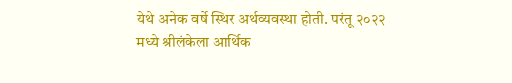येथे अनेक वर्षे स्थिर अर्थव्यवस्था होती. परंतू २०२२ मध्ये श्रीलंकेला आर्थिक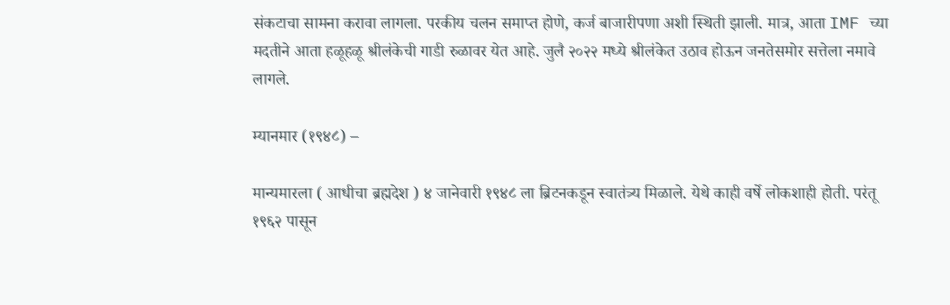संकटाचा सामना करावा लागला. परकीय चलन समाप्त होणे, कर्ज बाजारीपणा अशी स्थिती झाली. मात्र, आता IMF च्या मदतीने आता हळूहळू श्रीलंकेची गाडी रुळावर येत आहे. जुलै २०२२ मध्ये श्रीलंकेत उठाव होऊन जनतेसमोर सत्तेला नमावे लागले.

म्यानमार (१९४८) –

मान्यमारला ( आधीचा ब्रह्मदेश ) ४ जानेवारी १९४८ ला ब्रिटनकडून स्वातंत्र्य मिळाले. येथे काही वर्षे लोकशाही होती. परंतू १९६२ पासून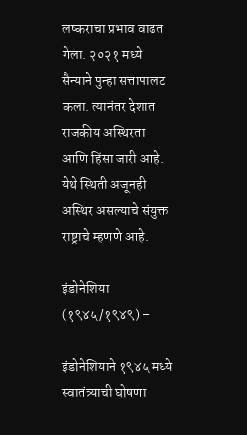लष्कराचा प्रभाव वाढत गेला. २०२१ मध्ये सैन्याने पुन्हा सत्तापालट कला. त्यानंतर देशात राजकीय अस्थिरता आणि हिंसा जारी आहे. येथे स्थिती अजूनही अस्थिर असल्याचे संयुक्त राष्ट्राचे म्हणणे आहे.

इंडोनेशिया (१९४५/१९४९) –

इंडोनेशियाने १९४५ मध्ये स्वातंत्र्याची घोषणा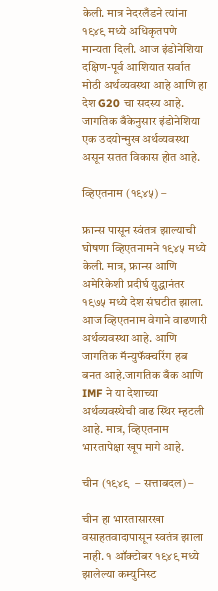केली. मात्र नेदरलँडने त्यांना १९४९ मध्ये अधिकृतपणे मान्यता दिली. आज इंडोनेशिया दक्षिण-पूर्व आशियात सर्वात मोठी अर्थव्यवस्था आहे आणि हा देश G20 चा सदस्य आहे. जागतिक बँकेनुसार इंडोनेशिया एक उदयोन्मुख अर्थव्यवस्था असून सतत विकास होत आहे.

व्हिएतनाम (१९४५) –

फ्रान्स पासून स्वंतत्र झाल्याची घोषणा व्हिएतनामने १९४५ मध्ये केली. मात्र, फ्रान्स आणि अमेरिकेशी प्रदीर्घ युद्धानंतर १९७५ मध्ये देश संघटीत झाला. आज व्हिएतनाम वेगाने वाढणारी अर्थव्यवस्था आहे. आणि जागतिक मॅन्युफॅक्चरिंग हब बनत आहे.जागतिक बँक आणि IMF ने या देशाच्या अर्थव्यवस्थेची वाढ स्थिर म्हटली आहे. मात्र, व्हिएतनाम भारतापेक्षा खूप मागे आहे.

चीन (१९४९  – सत्ताबदल) –

चीन हा भारतासारखा वसाहतवादापासून स्वतंत्र झाला नाही. १ ऑक्टोबर १९४९ मध्ये झालेल्या कम्युनिस्ट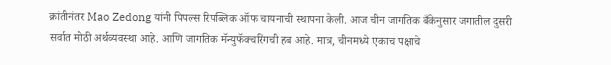क्रांतीनंतर Mao Zedong यांनी पिपल्स रिपब्लिक ऑफ चायनाची स्थापना केली. आज चीन जागतिक बँकेनुसार जगातील दुसरी सर्वात मोठी अर्थव्यवस्था आहे. आणि जागतिक मॅन्युफॅक्चरिंगची हब आहे. मात्र, चीनमध्ये एकाच पक्षाचे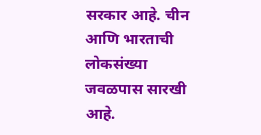सरकार आहे. चीन आणि भारताची लोकसंख्या जवळपास सारखी आहे.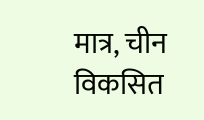मात्र, चीन विकसित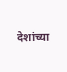देशांच्या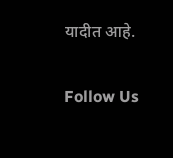यादीत आहे.

Follow Us